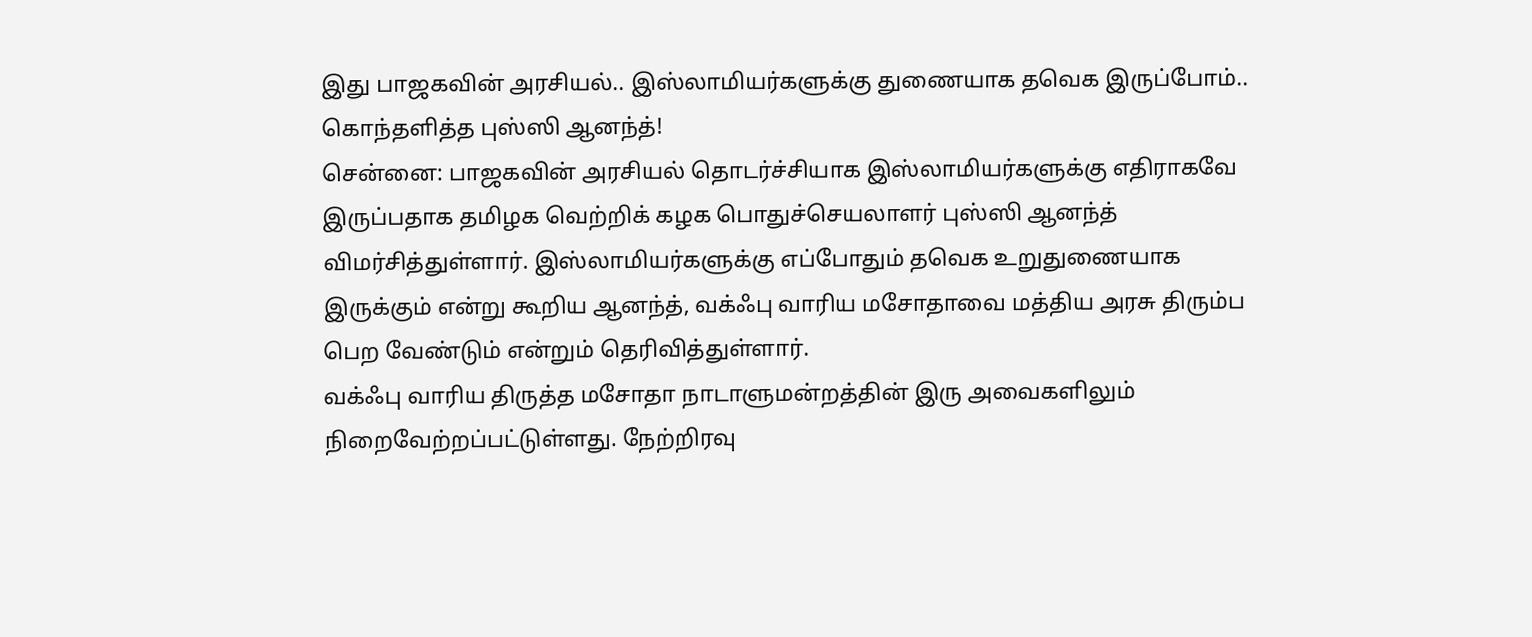இது பாஜகவின் அரசியல்.. இஸ்லாமியர்களுக்கு துணையாக தவெக இருப்போம்.. கொந்தளித்த புஸ்ஸி ஆனந்த்!
சென்னை: பாஜகவின் அரசியல் தொடர்ச்சியாக இஸ்லாமியர்களுக்கு எதிராகவே இருப்பதாக தமிழக வெற்றிக் கழக பொதுச்செயலாளர் புஸ்ஸி ஆனந்த் விமர்சித்துள்ளார். இஸ்லாமியர்களுக்கு எப்போதும் தவெக உறுதுணையாக இருக்கும் என்று கூறிய ஆனந்த், வக்ஃபு வாரிய மசோதாவை மத்திய அரசு திரும்ப பெற வேண்டும் என்றும் தெரிவித்துள்ளார்.
வக்ஃபு வாரிய திருத்த மசோதா நாடாளுமன்றத்தின் இரு அவைகளிலும் நிறைவேற்றப்பட்டுள்ளது. நேற்றிரவு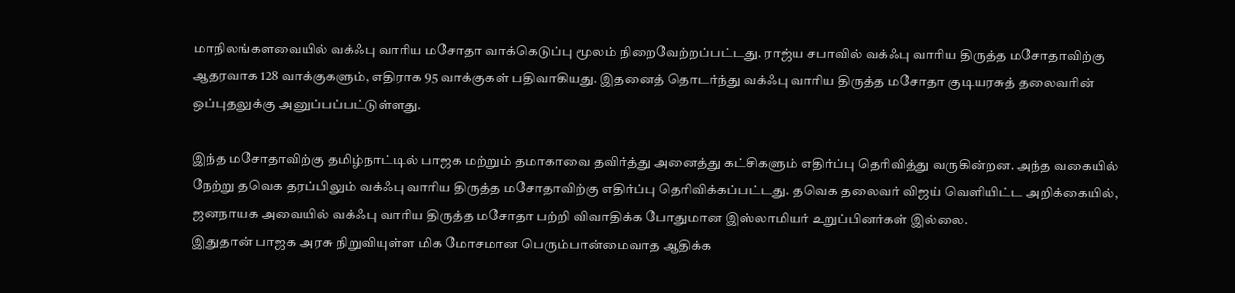மாநிலங்களவையில் வக்ஃபு வாரிய மசோதா வாக்கெடுப்பு மூலம் நிறைவேற்றப்பட்டது. ராஜ்ய சபாவில் வக்ஃபு வாரிய திருத்த மசோதாவிற்கு ஆதரவாக 128 வாக்குகளும், எதிராக 95 வாக்குகள் பதிவாகியது. இதனைத் தொடர்ந்து வக்ஃபு வாரிய திருத்த மசோதா குடியரசுத் தலைவரின் ஒப்புதலுக்கு அனுப்பப்பட்டுள்ளது.

இந்த மசோதாவிற்கு தமிழ்நாட்டில் பாஜக மற்றும் தமாகாவை தவிர்த்து அனைத்து கட்சிகளும் எதிர்ப்பு தெரிவித்து வருகின்றன. அந்த வகையில் நேற்று தவெக தரப்பிலும் வக்ஃபு வாரிய திருத்த மசோதாவிற்கு எதிர்ப்பு தெரிவிக்கப்பட்டது. தவெக தலைவர் விஜய் வெளியிட்ட அறிக்கையில், ஜனநாயக அவையில் வக்ஃபு வாரிய திருத்த மசோதா பற்றி விவாதிக்க போதுமான இஸ்லாமியர் உறுப்பினர்கள் இல்லை.
இதுதான் பாஜக அரசு நிறுவியுள்ள மிக மோசமான பெரும்பான்மைவாத ஆதிக்க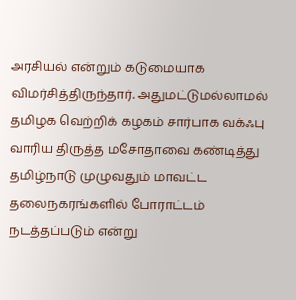அரசியல் என்றும் கடுமையாக விமர்சித்திருந்தார். அதுமட்டுமல்லாமல் தமிழக வெற்றிக் கழகம் சார்பாக வக்ஃபு வாரிய திருத்த மசோதாவை கண்டித்து தமிழ்நாடு முழுவதும் மாவட்ட தலைநகரங்களில் போராட்டம் நடத்தப்படும் என்று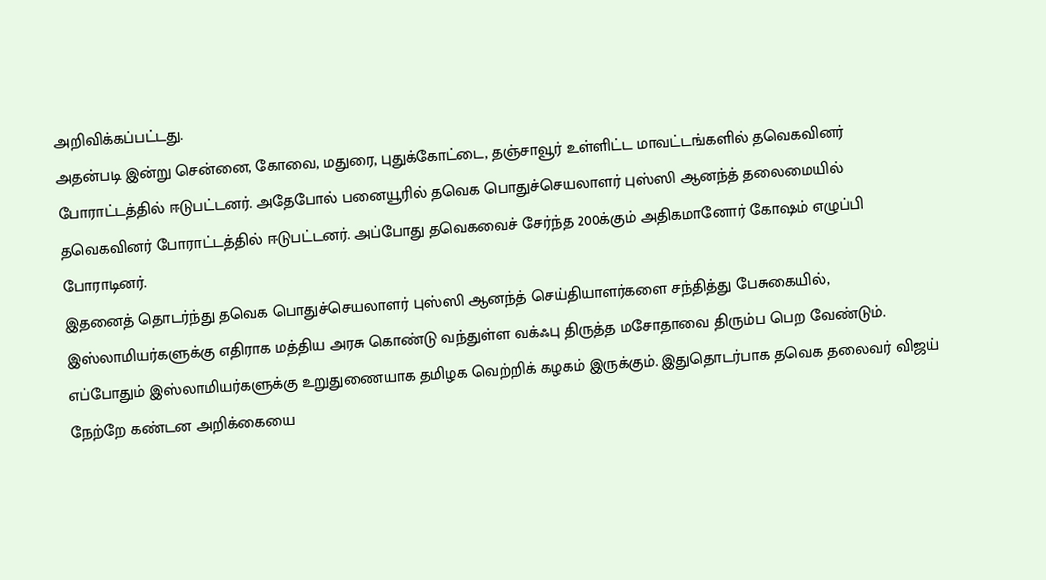அறிவிக்கப்பட்டது.
அதன்படி இன்று சென்னை, கோவை, மதுரை, புதுக்கோட்டை, தஞ்சாவூர் உள்ளிட்ட மாவட்டங்களில் தவெகவினர் போராட்டத்தில் ஈடுபட்டனர். அதேபோல் பனையூரில் தவெக பொதுச்செயலாளர் புஸ்ஸி ஆனந்த் தலைமையில் தவெகவினர் போராட்டத்தில் ஈடுபட்டனர். அப்போது தவெகவைச் சேர்ந்த 200க்கும் அதிகமானோர் கோஷம் எழுப்பி போராடினர்.
இதனைத் தொடர்ந்து தவெக பொதுச்செயலாளர் புஸ்ஸி ஆனந்த் செய்தியாளர்களை சந்தித்து பேசுகையில், இஸ்லாமியர்களுக்கு எதிராக மத்திய அரசு கொண்டு வந்துள்ள வக்ஃபு திருத்த மசோதாவை திரும்ப பெற வேண்டும். எப்போதும் இஸ்லாமியர்களுக்கு உறுதுணையாக தமிழக வெற்றிக் கழகம் இருக்கும். இதுதொடர்பாக தவெக தலைவர் விஜய் நேற்றே கண்டன அறிக்கையை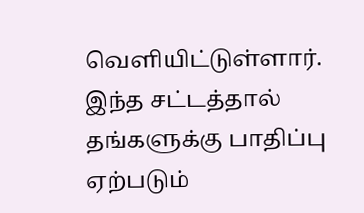வெளியிட்டுள்ளார்.
இந்த சட்டத்தால் தங்களுக்கு பாதிப்பு ஏற்படும்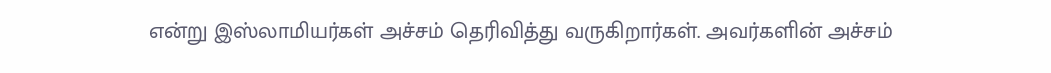என்று இஸ்லாமியர்கள் அச்சம் தெரிவித்து வருகிறார்கள். அவர்களின் அச்சம்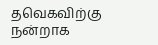தவெகவிற்கு நன்றாக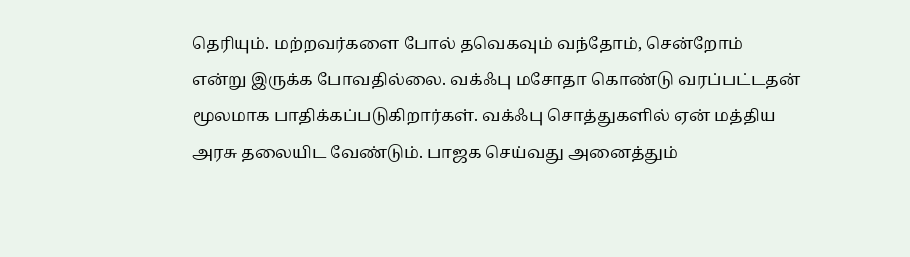தெரியும். மற்றவர்களை போல் தவெகவும் வந்தோம், சென்றோம் என்று இருக்க போவதில்லை. வக்ஃபு மசோதா கொண்டு வரப்பட்டதன் மூலமாக பாதிக்கப்படுகிறார்கள். வக்ஃபு சொத்துகளில் ஏன் மத்திய அரசு தலையிட வேண்டும். பாஜக செய்வது அனைத்தும்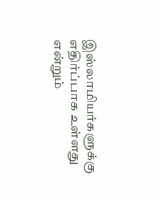இஸ்லாமியர்களுக்கு எதிர்ப்பாக உள்ளது என்றும்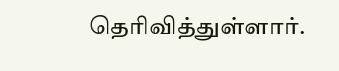தெரிவித்துள்ளார்.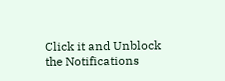Click it and Unblock the Notifications